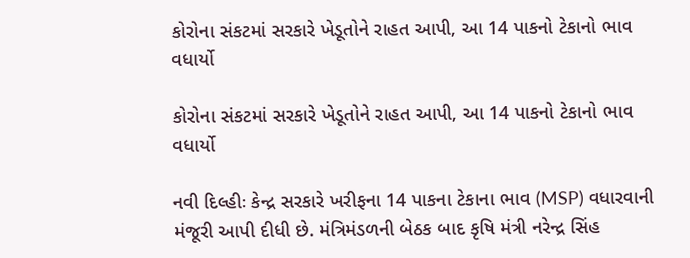કોરોના સંકટમાં સરકારે ખેડૂતોને રાહત આપી, આ 14 પાકનો ટેકાનો ભાવ વધાર્યો

કોરોના સંકટમાં સરકારે ખેડૂતોને રાહત આપી, આ 14 પાકનો ટેકાનો ભાવ વધાર્યો

નવી દિલ્હીઃ કેન્દ્ર સરકારે ખરીફના 14 પાકના ટેકાના ભાવ (MSP) વધારવાની મંજૂરી આપી દીધી છે. મંત્રિમંડળની બેઠક બાદ કૃષિ મંત્રી નરેન્દ્ર સિંહ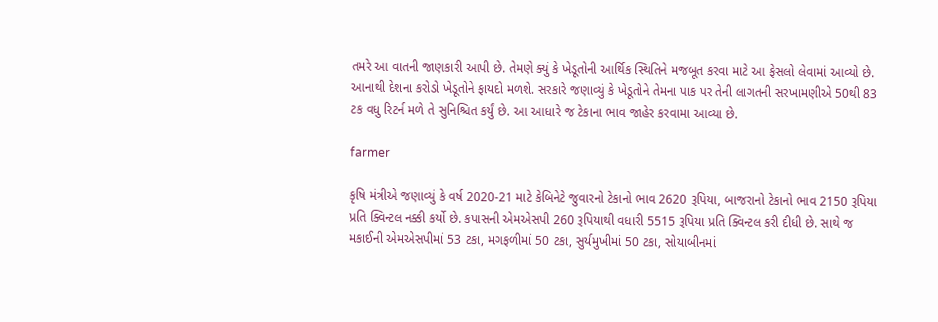તમરે આ વાતની જાણકારી આપી છે. તેમણે ક્યું કે ખેડૂતોની આર્થિક સ્થિતિને મજબૂત કરવા માટે આ ફેસલો લેવામાં આવ્યો છે. આનાથી દેશના કરોડો ખેડૂતોને ફાયદો મળશે. સરકારે જણાવ્યું કે ખેડૂતોને તેમના પાક પર તેની લાગતની સરખામણીએ 50થી 83 ટક વધુ રિટર્ન મળે તે સુનિશ્ચિત કર્યું છે. આ આધારે જ ટેકાના ભાવ જાહેર કરવામા આવ્યા છે.

farmer

કૃષિ મંત્રીએ જણાવ્યું કે વર્ષ 2020-21 માટે કેબિનેટે જુવારનો ટેકાનો ભાવ 2620 રૂપિયા, બાજરાનો ટેકાનો ભાવ 2150 રૂપિયા પ્રતિ ક્વિન્ટલ નક્કી કર્યો છે. કપાસની એમએસપી 260 રૂપિયાથી વધારી 5515 રૂપિયા પ્રતિ ક્વિન્ટલ કરી દીધી છે. સાથે જ મકાઈની એમએસપીમાં 53 ટકા, મગફળીમાં 50 ટકા, સુર્યમુખીમાં 50 ટકા, સોયાબીનમાં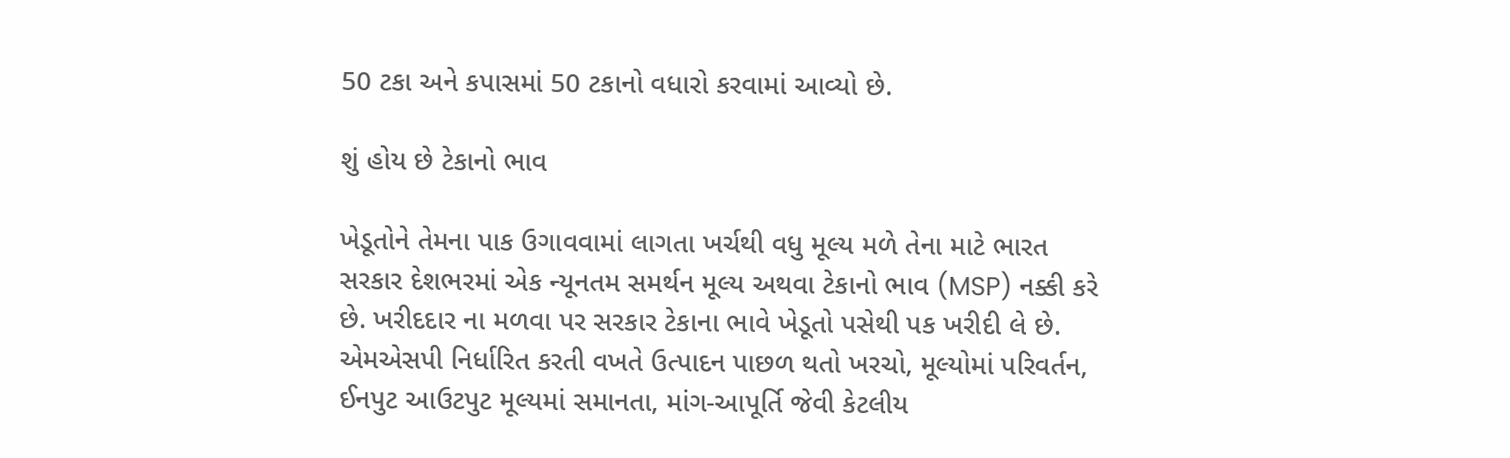50 ટકા અને કપાસમાં 50 ટકાનો વધારો કરવામાં આવ્યો છે.

શું હોય છે ટેકાનો ભાવ

ખેડૂતોને તેમના પાક ઉગાવવામાં લાગતા ખર્ચથી વધુ મૂલ્ય મળે તેના માટે ભારત સરકાર દેશભરમાં એક ન્યૂનતમ સમર્થન મૂલ્ય અથવા ટેકાનો ભાવ (MSP) નક્કી કરે છે. ખરીદદાર ના મળવા પર સરકાર ટેકાના ભાવે ખેડૂતો પસેથી પક ખરીદી લે છે. એમએસપી નિર્ધારિત કરતી વખતે ઉત્પાદન પાછળ થતો ખરચો, મૂલ્યોમાં પરિવર્તન, ઈનપુટ આઉટપુટ મૂલ્યમાં સમાનતા, માંગ-આપૂર્તિ જેવી કેટલીય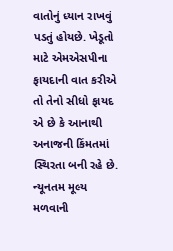વાતોનું ધ્યાન રાખવું પડતું હોયછે. ખેડૂતો માટે એમએસપીના ફાયદાની વાત કરીએ તો તેનો સીધો ફાયદ એ છે કે આનાથી અનાજની કિંમતમાં સ્થિરતા બની રહે છે. ન્યૂનતમ મૂલ્ય મળવાની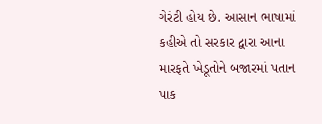ગેરંટી હોય છે. આસાન ભાષામાં કહીએ તો સરકાર દ્વારા આના મારફતે ખેડૂતોને બજારમાં પતાન પાક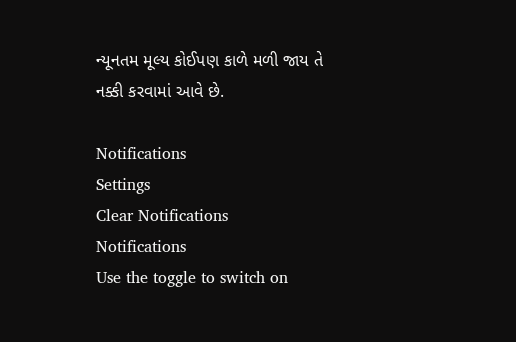ન્યૂનતમ મૂલ્ય કોઈપણ કાળે મળી જાય તે નક્કી કરવામાં આવે છે.

Notifications
Settings
Clear Notifications
Notifications
Use the toggle to switch on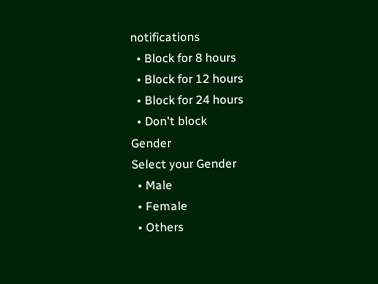notifications
  • Block for 8 hours
  • Block for 12 hours
  • Block for 24 hours
  • Don't block
Gender
Select your Gender
  • Male
  • Female
  • Others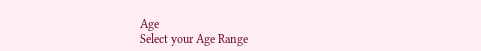Age
Select your Age Range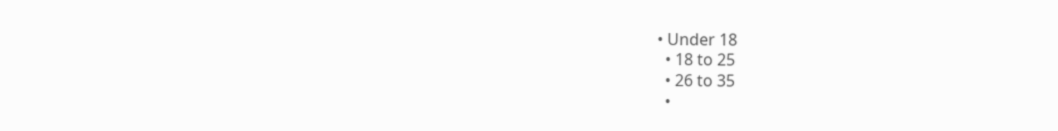• Under 18
  • 18 to 25
  • 26 to 35
  •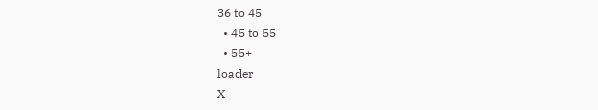36 to 45
  • 45 to 55
  • 55+
loader
X